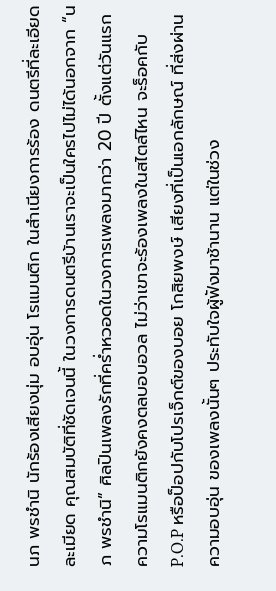นภ พรชำนิ นักร้องเสียงนุ่ม อบอุ่น โรแมนติก ในสำเนียงการร้อง ดนตรีที่ละเอียด ละเมียด คุณสมบัติที่ชัดเจนนี้ ในวงการดนตรีบ้านเราจะเป็นใครไปไม่ได้นอกจาก “นภ พรชำนิ” ศิลปินเพลงรักที่คร่ำหวอดในวงการเพลงมากว่า 20 ปี ตั้งแต่วันแรก ความโรแมนติกยังคงตลบอบอวล ไม่ว่าเขาจะร้องเพลงในสไตล์ไหน จะร็อคกับ P.O.P หรือป็อปกับโปรเจ็กต์ของบอย โกสิยพงษ์ เสียงที่เป็นเอกลักษณ์ ที่ส่งผ่านความอบอุ่น ของเพลงนั้นๆ ประทับใจผู้ฟังมาช้านาน แต่ในช่วง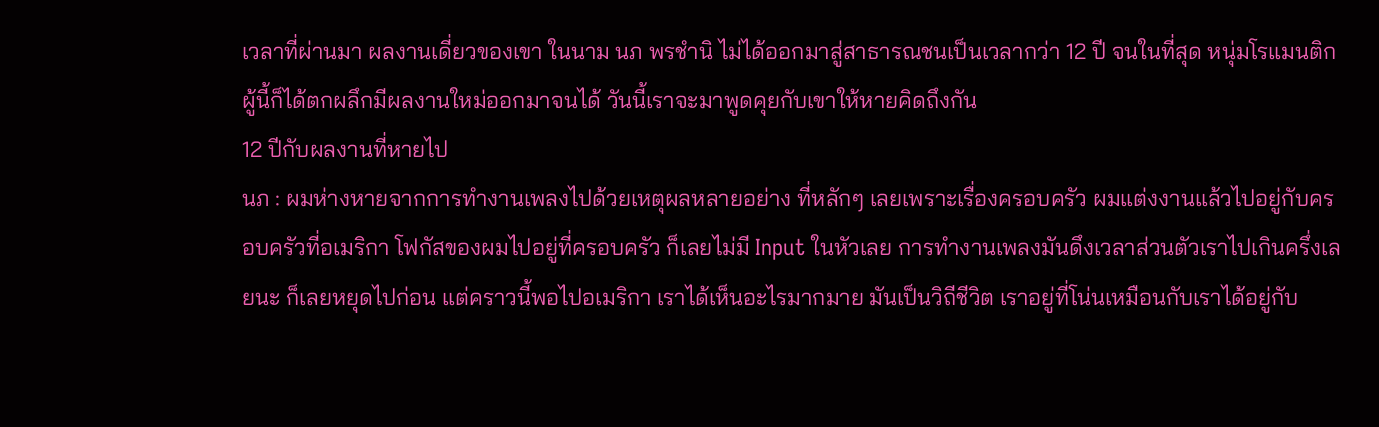เวลาที่ผ่านมา ผลงานเดี่ยวของเขา ในนาม นภ พรชำนิ ไม่ได้ออกมาสู่สาธารณชนเป็นเวลากว่า 12 ปี จนในที่สุด หนุ่มโรแมนติกผู้นี้ก็ได้ตกผลึกมีผลงานใหม่ออกมาจนได้ วันนี้เราจะมาพูดคุยกับเขาให้หายคิดถึงกัน
12 ปีกับผลงานที่หายไป
นภ : ผมห่างหายจากการทำงานเพลงไปด้วยเหตุผลหลายอย่าง ที่หลักๆ เลยเพราะเรื่องครอบครัว ผมแต่งงานแล้วไปอยู่กับครอบครัวที่อเมริกา โฟกัสของผมไปอยู่ที่ครอบครัว ก็เลยไม่มี Input ในหัวเลย การทำงานเพลงมันดึงเวลาส่วนตัวเราไปเกินครึ่งเลยนะ ก็เลยหยุดไปก่อน แต่คราวนี้พอไปอเมริกา เราได้เห็นอะไรมากมาย มันเป็นวิถีชีวิต เราอยู่ที่โน่นเหมือนกับเราได้อยู่กับ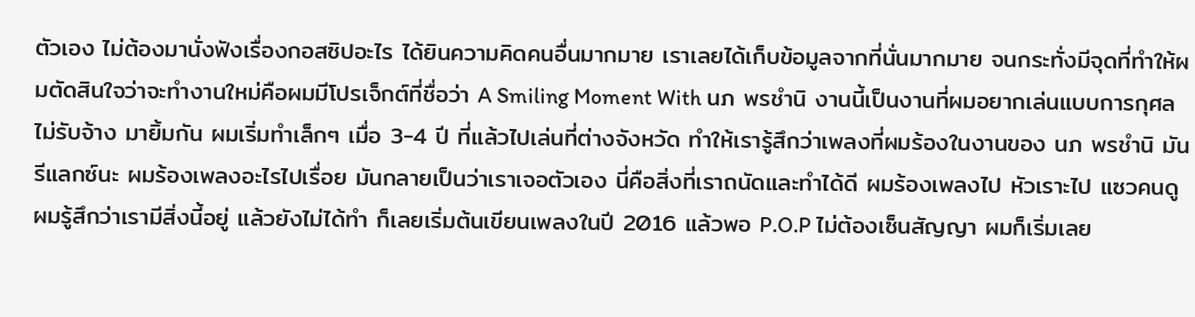ตัวเอง ไม่ต้องมานั่งฟังเรื่องกอสซิปอะไร ได้ยินความคิดคนอื่นมากมาย เราเลยได้เก็บข้อมูลจากที่นั่นมากมาย จนกระทั่งมีจุดที่ทำให้ผมตัดสินใจว่าจะทำงานใหม่คือผมมีโปรเจ็กต์ที่ชื่อว่า A Smiling Moment With นภ พรชำนิ งานนี้เป็นงานที่ผมอยากเล่นแบบการกุศลไม่รับจ้าง มายิ้มกัน ผมเริ่มทำเล็กๆ เมื่อ 3-4 ปี ที่แล้วไปเล่นที่ต่างจังหวัด ทำให้เรารู้สึกว่าเพลงที่ผมร้องในงานของ นภ พรชำนิ มันรีแลกซ์นะ ผมร้องเพลงอะไรไปเรื่อย มันกลายเป็นว่าเราเจอตัวเอง นี่คือสิ่งที่เราถนัดและทำได้ดี ผมร้องเพลงไป หัวเราะไป แซวคนดู ผมรู้สึกว่าเรามีสิ่งนี้อยู่ แล้วยังไม่ได้ทำ ก็เลยเริ่มต้นเขียนเพลงในปี 2016 แล้วพอ P.O.P ไม่ต้องเซ็นสัญญา ผมก็เริ่มเลย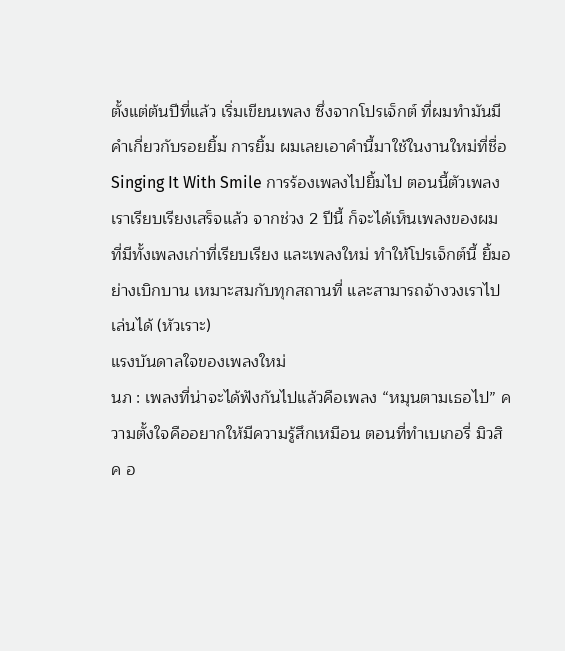ตั้งแต่ต้นปีที่แล้ว เริ่มเขียนเพลง ซึ่งจากโปรเจ็กต์ ที่ผมทำมันมีคำเกี่ยวกับรอยยิ้ม การยิ้ม ผมเลยเอาคำนี้มาใช้ในงานใหม่ที่ชื่อ Singing It With Smile การร้องเพลงไปยิ้มไป ตอนนี้ตัวเพลงเราเรียบเรียงเสร็จแล้ว จากช่วง 2 ปีนี้ ก็จะได้เห็นเพลงของผม ที่มีทั้งเพลงเก่าที่เรียบเรียง และเพลงใหม่ ทำให้โปรเจ็กต์นี้ ยิ้มอย่างเบิกบาน เหมาะสมกับทุกสถานที่ และสามารถจ้างวงเราไปเล่นได้ (หัวเราะ)
แรงบันดาลใจของเพลงใหม่
นภ : เพลงที่น่าจะได้ฟังกันไปแล้วคือเพลง “หมุนตามเธอไป” ความตั้งใจคืออยากให้มีความรู้สึกเหมือน ตอนที่ทำเบเกอรี่ มิวสิค อ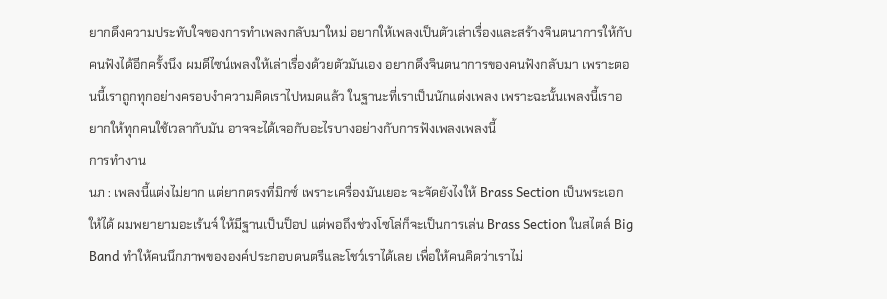ยากดึงความประทับใจของการทำเพลงกลับมาใหม่ อยากให้เพลงเป็นตัวเล่าเรื่องและสร้างจินตนาการให้กับคนฟังได้อีกครั้งนึง ผมดีไซน์เพลงให้เล่าเรื่องด้วยตัวมันเอง อยากดึงจินตนาการของคนฟังกลับมา เพราะตอนนี้เราถูกทุกอย่างครอบงำความคิดเราไปหมดแล้ว ในฐานะที่เราเป็นนักแต่งเพลง เพราะฉะนั้นเพลงนี้เราอยากให้ทุกคนใช้เวลากับมัน อาจจะได้เจอกับอะไรบางอย่างกับการฟังเพลงเพลงนี้
การทำงาน
นภ : เพลงนี้แต่งไม่ยาก แต่ยากตรงที่มิกซ์ เพราะเครื่องมันเยอะ จะจัดยังไงให้ Brass Section เป็นพระเอกให้ได้ ผมพยายามอะเร้นจ์ ให้มีฐานเป็นป็อป แต่พอถึงช่วงโซโล่ก็จะเป็นการเล่น Brass Section ในสไตล์ Big Band ทำให้คนนึกภาพขององค์ประกอบดนตรีและโชว์เราได้เลย เพื่อให้คนคิดว่าเราไม่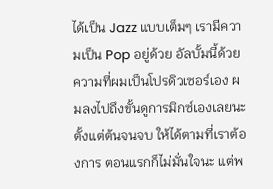ได้เป็น Jazz แบบเต็มๆ เรามีความเป็น Pop อยู่ด้วย อัลบั้มนี้ด้วยความที่ผมเป็นโปรดิวเซอร์เอง ผมลงไปถึงขั้นดูการมิกซ์เองเลยนะ ตั้งแต่ต้นจนจบ ให้ได้ตามที่เราต้องการ ตอนแรกก็ไม่มั่นใจนะ แต่พ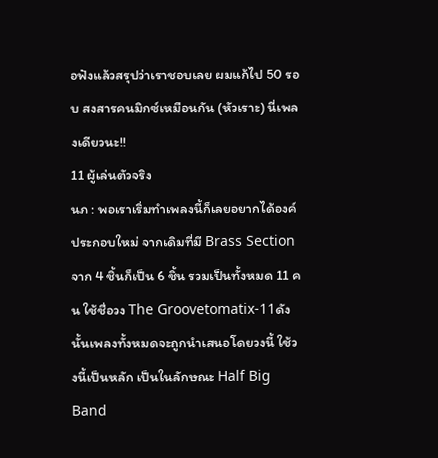อฟังแล้วสรุปว่าเราชอบเลย ผมแก้ไป 50 รอบ สงสารคนมิกซ์เหมือนกัน (หัวเราะ) นี่เพลงเดียวนะ!!
11 ผู้เล่นตัวจริง
นภ : พอเราเริ่มทำเพลงนี้ก็เลยอยากได้องค์ประกอบใหม่ จากเดิมที่มี Brass Section จาก 4 ชิ้นก็เป็น 6 ชิ้น รวมเป็นทั้งหมด 11 คน ใช้ชื่อวง The Groovetomatix-11ดังนั้นเพลงทั้งหมดจะถูกนำเสนอโดยวงนี้ ใช้วงนี้เป็นหลัก เป็นในลักษณะ Half Big Band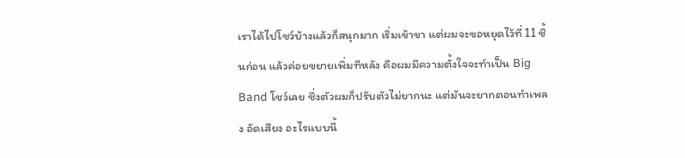เราได้ไปโชว์บ้างแล้วก็สนุกมาก เริ่มเข้าขา แต่ผมจะขอหยุดไว้ที่ 11 ชิ้นก่อน แล้วค่อยขยายเพิ่มทีหลัง คือผมมีความตั้งใจจะทำเป็น Big Band โชว์เลย ซึ่งตัวผมก็ปรับตัวไม่ยากนะ แต่มันจะยากตอนทำเพลง อัดเสียง อะไรแบบนี้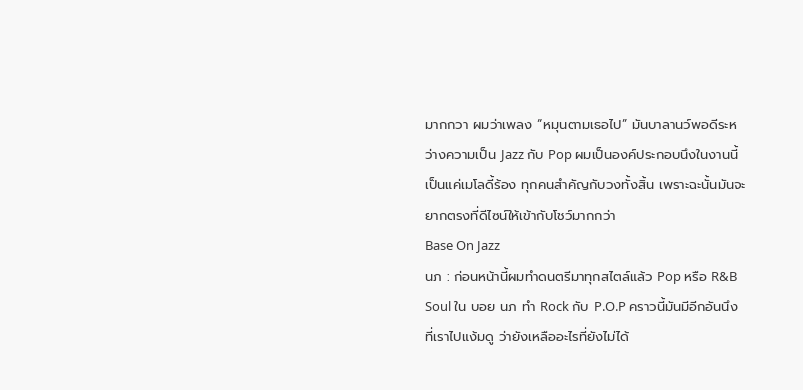มากกวา ผมว่าเพลง “หมุนตามเธอไป” มันบาลานว์พอดีระหว่างความเป็น Jazz กับ Pop ผมเป็นองค์ประกอบนึงในงานนี้เป็นแค่เมโลดี้ร้อง ทุกคนสำคัญกับวงทั้งสิ้น เพราะฉะนั้นมันจะยากตรงที่ดีไซน์ให้เข้ากับโชว์มากกว่า
Base On Jazz
นภ : ก่อนหน้านี้ผมทำดนตรีมาทุกสไตล์แล้ว Pop หรือ R&B Soul ใน บอย นภ ทำ Rock กับ P.O.P คราวนี้มันมีอีกอันนึงที่เราไปแง้มดู ว่ายังเหลืออะไรที่ยังไม่ได้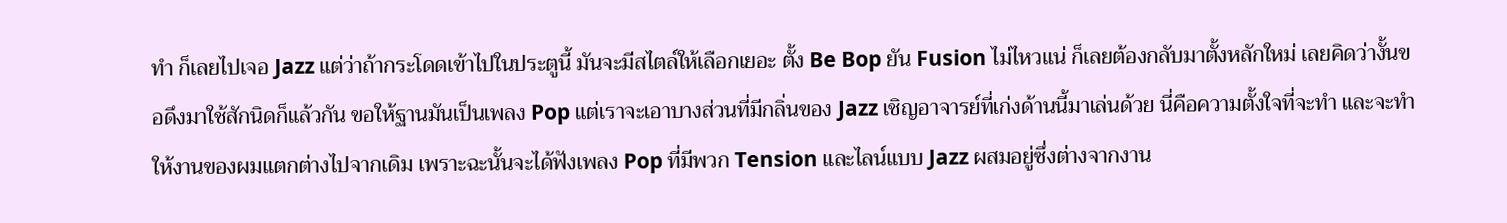ทำ ก็เลยไปเจอ Jazz แต่ว่าถ้ากระโดดเข้าไปในประตูนี้ มันจะมีสไตล์ให้เลือกเยอะ ตั้ง Be Bop ยัน Fusion ไม่ไหวแน่ ก็เลยต้องกลับมาตั้งหลักใหม่ เลยคิดว่างั้นขอดึงมาใช้สักนิดก็แล้วกัน ขอให้ฐานมันเป็นเพลง Pop แต่เราจะเอาบางส่วนที่มีกลิ่นของ Jazz เชิญอาจารย์ที่เก่งด้านนี้มาเล่นด้วย นี่คือความตั้งใจที่จะทำ และจะทำให้งานของผมแตกต่างไปจากเดิม เพราะฉะนั้นจะได้ฟังเพลง Pop ที่มีพวก Tension และไลน์แบบ Jazz ผสมอยู่ซึ่งต่างจากงาน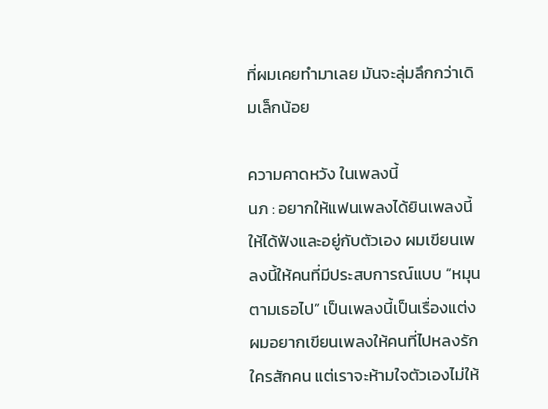ที่ผมเคยทำมาเลย มันจะลุ่มลึกกว่าเดิมเล็กน้อย

ความคาดหวัง ในเพลงนี้
นภ : อยากให้แฟนเพลงได้ยินเพลงนี้ ให้ได้ฟังและอยู่กับตัวเอง ผมเขียนเพลงนี้ให้คนที่มีประสบการณ์แบบ “หมุนตามเธอไป” เป็นเพลงนี้เป็นเรื่องแต่ง ผมอยากเขียนเพลงให้คนที่ไปหลงรักใครสักคน แต่เราจะห้ามใจตัวเองไม่ให้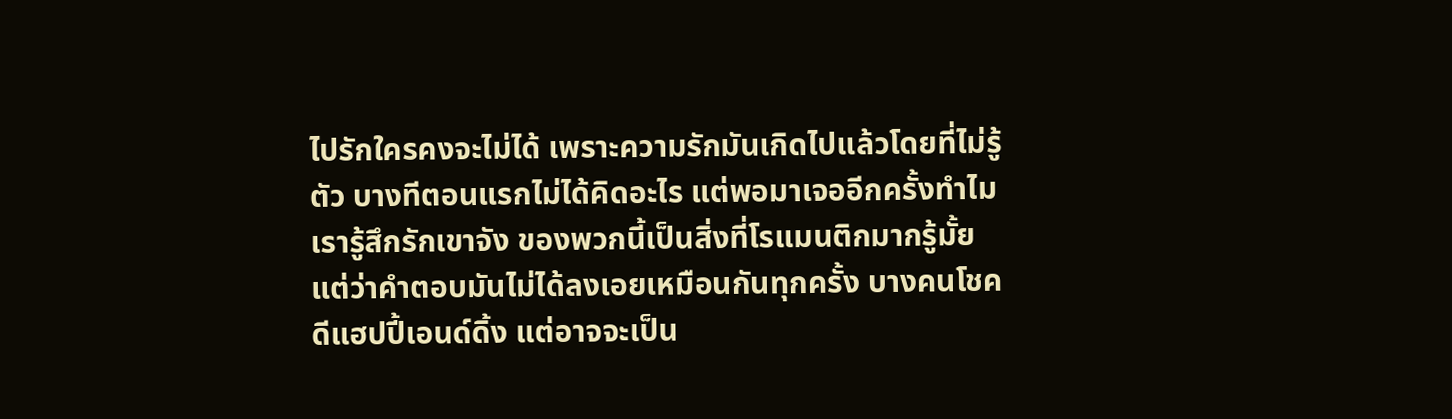ไปรักใครคงจะไม่ได้ เพราะความรักมันเกิดไปแล้วโดยที่ไม่รู้ตัว บางทีตอนแรกไม่ได้คิดอะไร แต่พอมาเจออีกครั้งทำไมเรารู้สึกรักเขาจัง ของพวกนี้เป็นสิ่งที่โรแมนติกมากรู้มั้ย แต่ว่าคำตอบมันไม่ได้ลงเอยเหมือนกันทุกครั้ง บางคนโชคดีแฮปปี้เอนด์ดิ้ง แต่อาจจะเป็น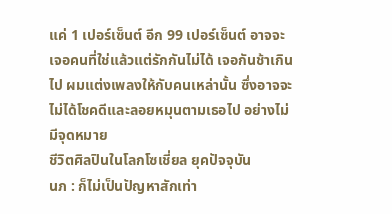แค่ 1 เปอร์เซ็นต์ อีก 99 เปอร์เซ็นต์ อาจจะเจอคนที่ใช่แล้วแต่รักกันไม่ได้ เจอกันช้าเกินไป ผมแต่งเพลงให้กับคนเหล่านั้น ซึ่งอาจจะไม่ได้โชคดีและลอยหมุนตามเธอไป อย่างไม่มีจุดหมาย
ชีวิตศิลปินในโลกโซเชี่ยล ยุคปัจจุบัน
นภ : ก็ไม่เป็นปัญหาสักเท่า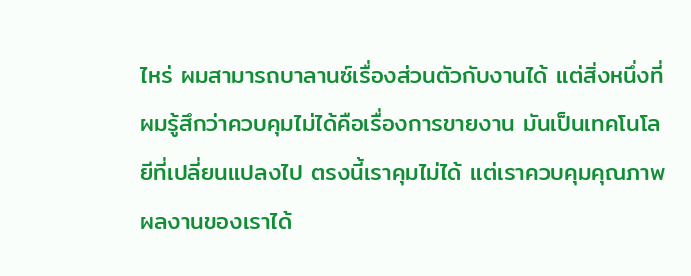ไหร่ ผมสามารถบาลานซ์เรื่องส่วนตัวกับงานได้ แต่สิ่งหนึ่งที่ผมรู้สึกว่าควบคุมไม่ได้คือเรื่องการขายงาน มันเป็นเทคโนโลยีที่เปลี่ยนแปลงไป ตรงนี้เราคุมไม่ได้ แต่เราควบคุมคุณภาพผลงานของเราได้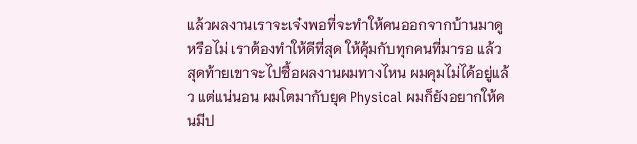แล้วผลงานเราจะเจ๋งพอที่จะทำให้คนออกจากบ้านมาดูหรือไม่ เราต้องทำให้ดีที่สุด ให้คุ้มกับทุกคนที่มารอ แล้วสุดท้ายเขาจะไปซื้อผลงานผมทางไหน ผมคุมไม่ได้อยู่แล้ว แต่แน่นอน ผมโตมากับยุค Physical ผมก็ยังอยากให้คนมีป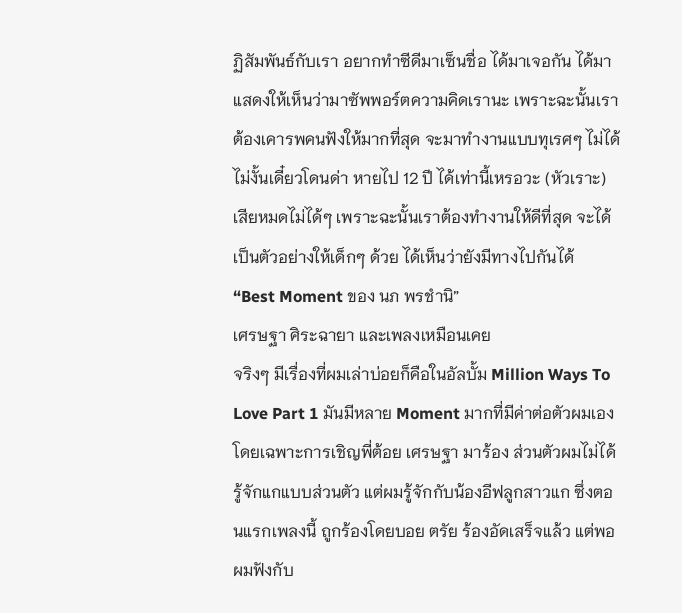ฏิสัมพันธ์กับเรา อยากทำซีดีมาเซ็นชื่อ ได้มาเจอกัน ได้มาแสดงให้เห็นว่ามาซัพพอร์ตความคิดเรานะ เพราะฉะนั้นเราต้องเคารพคนฟังให้มากที่สุด จะมาทำงานแบบทุเรศๆ ไม่ได้ ไม่งั้นเดี๋ยวโดนด่า หายไป 12 ปี ได้เท่านี้เหรอวะ (หัวเราะ) เสียหมดไม่ได้ๆ เพราะฉะนั้นเราต้องทำงานให้ดีที่สุด จะได้เป็นตัวอย่างให้เด็กๆ ด้วย ได้เห็นว่ายังมีทางไปกันได้
“Best Moment ของ นภ พรชำนิ”
เศรษฐา ศิระฉายา และเพลงเหมือนเคย
จริงๆ มีเรื่องที่ผมเล่าบ่อยก็คือในอัลบั้ม Million Ways To Love Part 1 มันมีหลาย Moment มากที่มีค่าต่อตัวผมเอง โดยเฉพาะการเชิญพี่ต้อย เศรษฐา มาร้อง ส่วนตัวผมไม่ได้รู้จักแกแบบส่วนตัว แต่ผมรู้จักกับน้องอีฟลูกสาวแก ซึ่งตอนแรกเพลงนี้ ถูกร้องโดยบอย ตรัย ร้องอัดเสร็จแล้ว แต่พอผมฟังกับ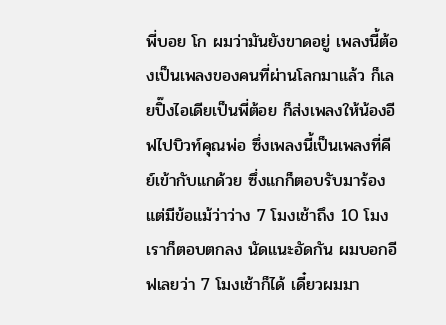พี่บอย โก ผมว่ามันยังขาดอยู่ เพลงนี้ต้องเป็นเพลงของคนที่ผ่านโลกมาแล้ว ก็เลยปิ๊งไอเดียเป็นพี่ต้อย ก็ส่งเพลงให้น้องอีฟไปบิวท์คุณพ่อ ซึ่งเพลงนี้เป็นเพลงที่คีย์เข้ากับแกด้วย ซึ่งแกก็ตอบรับมาร้อง แต่มีข้อแม้ว่าว่าง 7 โมงเช้าถึง 10 โมง เราก็ตอบตกลง นัดแนะอัดกัน ผมบอกอีฟเลยว่า 7 โมงเช้าก็ได้ เดี๋ยวผมมา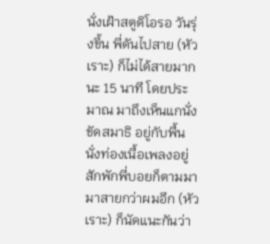นั่งเฝ้าสตูดิโอรอ วันรุ่งขึ้น พี่ดันไปสาย (หัวเราะ) ก็ไม่ได้สายมากนะ 15 นาที โดยประมาณ มาถึงเห็นแกนั่งขัดสมาธิ อยู่กับพื้นนั่งท่องเนื้อเพลงอยู่ สักพักพี่บอยก็ตามมา มาสายกว่าผมอีก (หัวเราะ) ก็นัดแนะกันว่า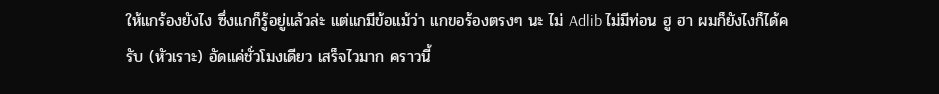ให้แกร้องยังไง ซึ่งแกก็รู้อยู่แล้วล่ะ แต่แกมีข้อแม้ว่า แกขอร้องตรงๆ นะ ไม่ Adlib ไม่มีท่อน ฮู ฮา ผมก็ยังไงก็ได้ครับ (หัวเราะ) อัดแค่ชั่วโมงเดียว เสร็จไวมาก คราวนี้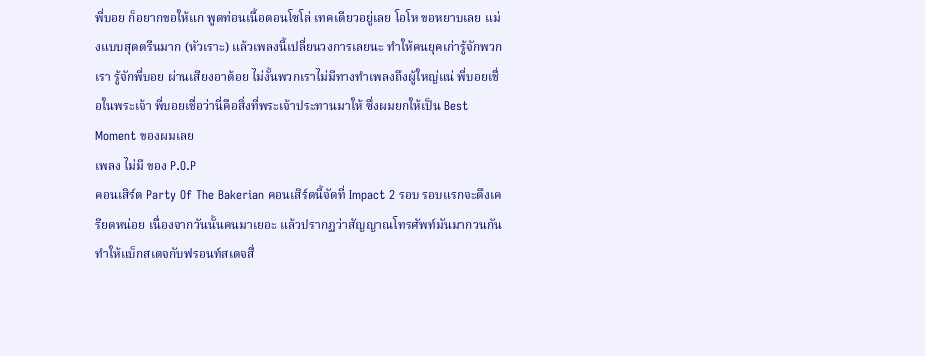พี่บอย ก็อยากขอให้แก พูดท่อนเนื้อตอนโซโล่ เทคเดียวอยู่เลย โอโห ขอหยาบเลย แม่งแบบสุดตรีนมาก (หัวเราะ) แล้วเพลงนี้เปลี่ยนวงการเลยนะ ทำให้คนยุคเก่ารู้จักพวกเรา รู้จักพี่บอย ผ่านเสียงอาต้อย ไม่งั้นพวกเราไม่มีทางทำเพลงถึงผู้ใหญ่แน่ พี่บอยเชื่อในพระเจ้า พี่บอยเชื่อว่านี่คือสิ่งที่พระเจ้าประทานมาให้ ซึ่งผมยกให้เป็น Best Moment ของผมเลย
เพลง ไม่มี ของ P.O.P
คอนเสิร์ต Party Of The Bakerian คอนเสิร์ตนี้จัดที่ Impact 2 รอบ รอบแรกจะตึงเครียดหน่อย เนื่องจากวันนั้นคนมาเยอะ แล้วปรากฏว่าสัญญาณโทรศัพท์มันมากวนกัน ทำให้แบ็กสเตจกับฟรอนท์สเตจสื่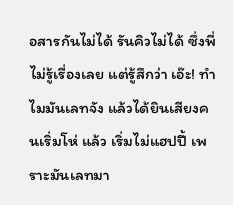อสารกันไม่ได้ รันคิวไม่ได้ ซึ่งพี่ไม่รู้เรื่องเลย แต่รู้สึกว่า เอ๊ะ! ทำไมมันเลทจัง แล้วได้ยินเสียงคนเริ่มโห่ แล้ว เริ่มไม่แฮปปี้ เพราะมันเลทมา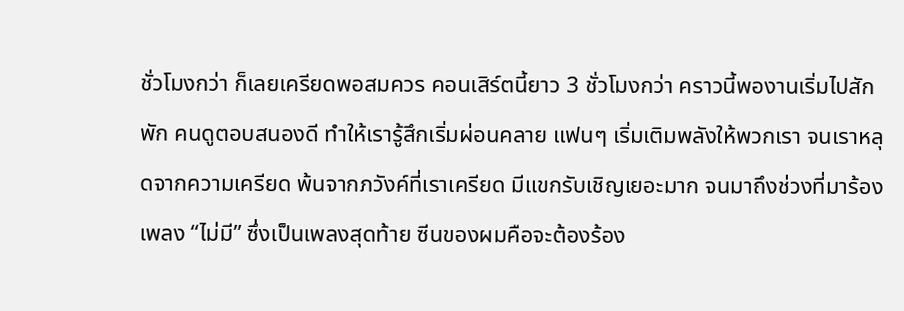ชั่วโมงกว่า ก็เลยเครียดพอสมควร คอนเสิร์ตนี้ยาว 3 ชั่วโมงกว่า คราวนี้พองานเริ่มไปสักพัก คนดูตอบสนองดี ทำให้เรารู้สึกเริ่มผ่อนคลาย แฟนๆ เริ่มเติมพลังให้พวกเรา จนเราหลุดจากความเครียด พ้นจากภวังค์ที่เราเครียด มีแขกรับเชิญเยอะมาก จนมาถึงช่วงที่มาร้องเพลง “ไม่มี” ซึ่งเป็นเพลงสุดท้าย ซีนของผมคือจะต้องร้อง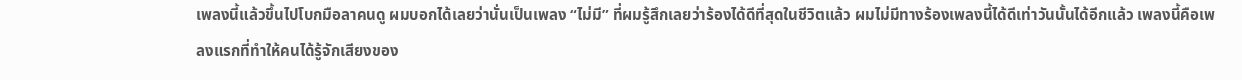เพลงนี้แล้วขึ้นไปโบกมือลาคนดู ผมบอกได้เลยว่านั่นเป็นเพลง “ไม่มี” ที่ผมรู้สึกเลยว่าร้องได้ดีที่สุดในชีวิตแล้ว ผมไม่มีทางร้องเพลงนี้ได้ดีเท่าวันนั้นได้อีกแล้ว เพลงนี้คือเพลงแรกที่ทำให้คนได้รู้จักเสียงของ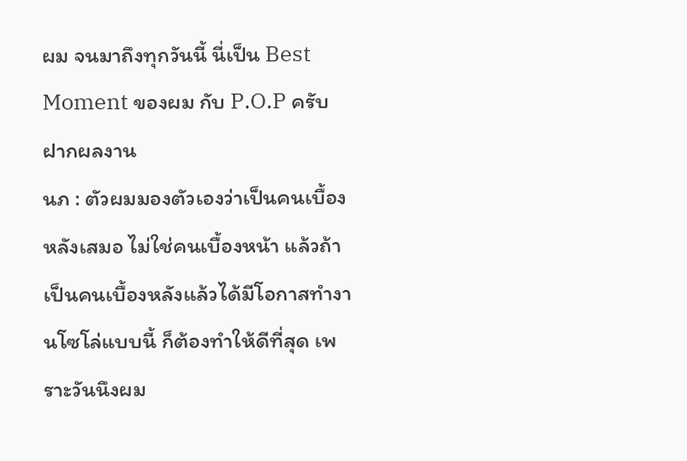ผม จนมาถึงทุกวันนี้ นี่เป็น Best Moment ของผม กับ P.O.P ครับ
ฝากผลงาน
นภ : ตัวผมมองตัวเองว่าเป็นคนเบื้องหลังเสมอ ไม่ใช่คนเบื้องหน้า แล้วถ้าเป็นคนเบื้องหลังแล้วได้มีโอกาสทำงานโซโล่แบบนี้ ก็ต้องทำให้ดีที่สุด เพราะวันนึงผม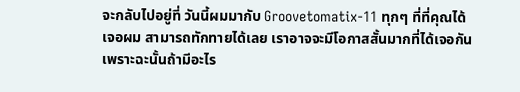จะกลับไปอยู่ที่ วันนี้ผมมากับ Groovetomatix-11 ทุกๆ ที่ที่คุณได้เจอผม สามารถทักทายได้เลย เราอาจจะมีโอกาสสั้นมากที่ได้เจอกัน เพราะฉะนั้นถ้ามีอะไร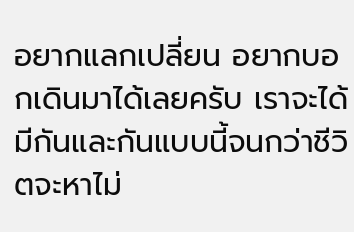อยากแลกเปลี่ยน อยากบอกเดินมาได้เลยครับ เราจะได้มีกันและกันแบบนี้จนกว่าชีวิตจะหาไม่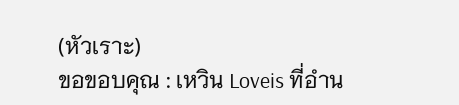(หัวเราะ)
ขอขอบคุณ : เหวิน Loveis ที่อำน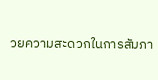วยความสะดวกในการสัมภา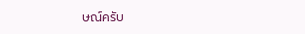ษณ์ครับ